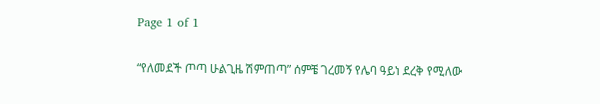Page 1 of 1

“የለመደች ጦጣ ሁልጊዜ ሽምጠጣ” ሰምቼ ገረመኝ የሌባ ዓይነ ደረቅ የሚለው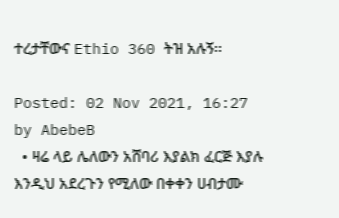ተረታቸውና Ethio 360 ትዝ አሉኝ፡፡

Posted: 02 Nov 2021, 16:27
by AbebeB
  • ዛሬ ላይ ሌለውን አሸባሪ እያልክ ፈርጅ እያሉ እንዲህ አደረጉን የሚለው በቀቀን ሀብታሙ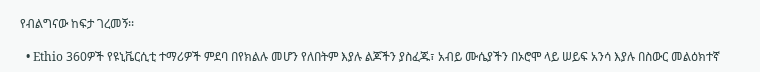የብልግናው ከፍታ ገረመኝ፡፡

  • Ethio 360ዎች የዩኒቬርሲቲ ተማሪዎች ምደባ በየክልሉ መሆን የለበትም እያሉ ልጆችን ያስፈጁ፣ አብይ ሙሴያችን በኦሮሞ ላይ ሠይፍ አንሳ እያሉ በስውር መልዕክተኛ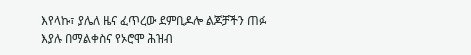እየላኩ፣ ያሌለ ዜና ፈጥረው ደምቢዶሎ ልጆቻችን ጠፉ እያሉ በማልቀስና የኦሮሞ ሕዝብ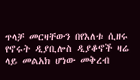ጥላቻ መርዛቸውን በየእለቱ ሲዘሩ የኖሩት ዲያቢሎስ ዲያቆኖች ዛሬ ላይ መልአክ ሆነው መቅረብ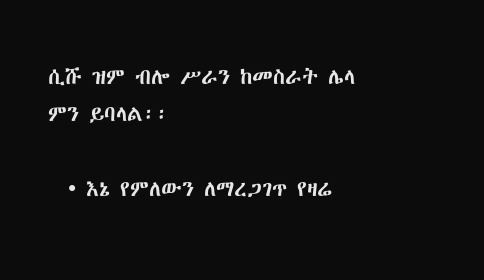ሲሹ ዝም ብሎ ሥራን ከመስራት ሌላ ምን ይባላል፡፡

  • እኔ የምለውን ለማረጋገጥ የዛሬ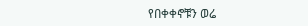የበቀቀኖቹን ወሬ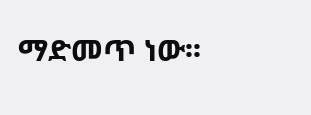ማድመጥ ነው፡፡